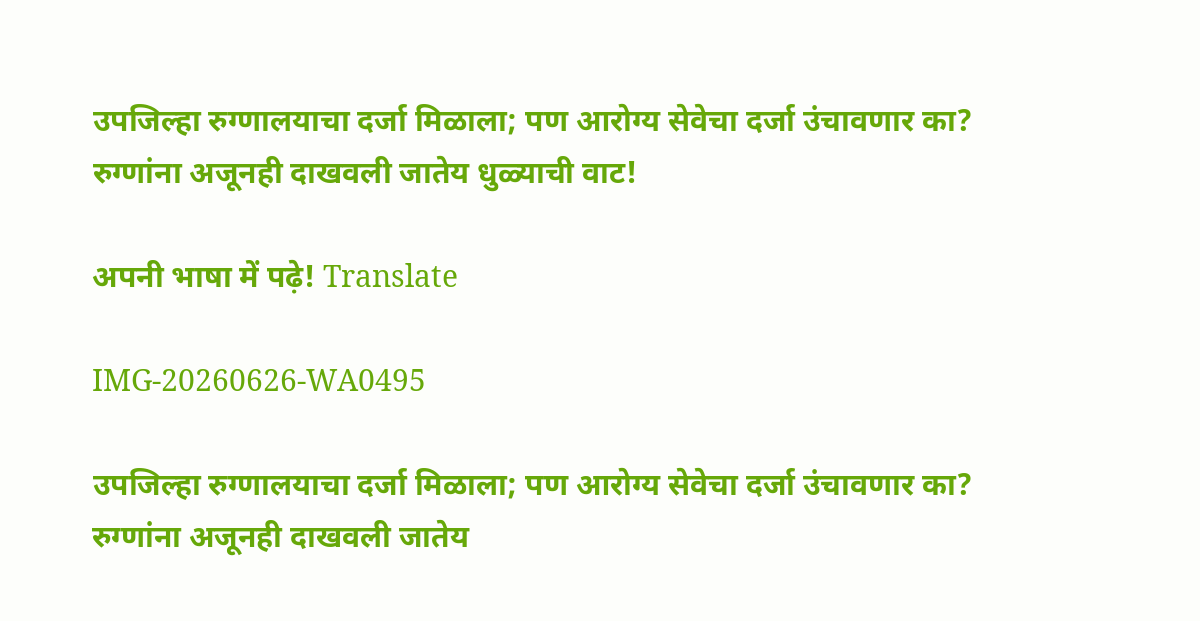उपजिल्हा रुग्णालयाचा दर्जा मिळाला; पण आरोग्य सेवेचा दर्जा उंचावणार का? रुग्णांना अजूनही दाखवली जातेय धुळ्याची वाट!

अपनी भाषा में पढ़े! Translate

IMG-20260626-WA0495

उपजिल्हा रुग्णालयाचा दर्जा मिळाला; पण आरोग्य सेवेचा दर्जा उंचावणार का? रुग्णांना अजूनही दाखवली जातेय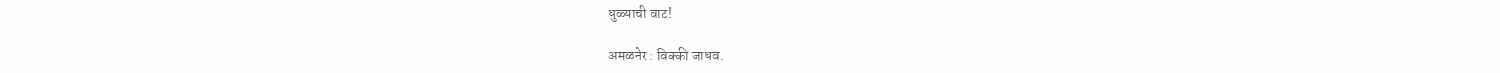धुळ्याची वाट!

अमळनेर : विक्की जाधव.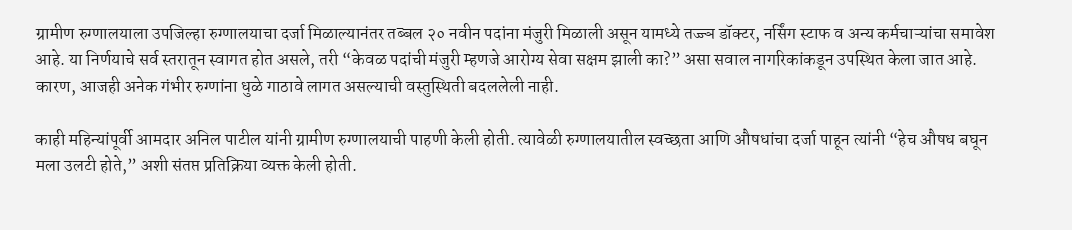ग्रामीण रुग्णालयाला उपजिल्हा रुग्णालयाचा दर्जा मिळाल्यानंतर तब्बल २० नवीन पदांना मंजुरी मिळाली असून यामध्ये तज्ज्ञ डॉक्टर, नर्सिंग स्टाफ व अन्य कर्मचाऱ्यांचा समावेश आहे. या निर्णयाचे सर्व स्तरातून स्वागत होत असले, तरी “केवळ पदांची मंजुरी म्हणजे आरोग्य सेवा सक्षम झाली का?” असा सवाल नागरिकांकडून उपस्थित केला जात आहे. कारण, आजही अनेक गंभीर रुग्णांना धुळे गाठावे लागत असल्याची वस्तुस्थिती बदललेली नाही.

काही महिन्यांपूर्वी आमदार अनिल पाटील यांनी ग्रामीण रुग्णालयाची पाहणी केली होती. त्यावेळी रुग्णालयातील स्वच्छता आणि औषधांचा दर्जा पाहून त्यांनी “हेच औषध बघून मला उलटी होते,” अशी संतप्त प्रतिक्रिया व्यक्त केली होती.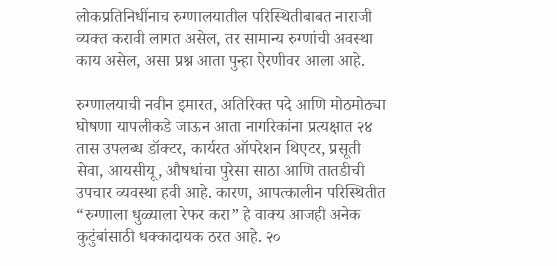लोकप्रतिनिधींनाच रुग्णालयातील परिस्थितीबाबत नाराजी व्यक्त करावी लागत असेल, तर सामान्य रुग्णांची अवस्था काय असेल, असा प्रश्न आता पुन्हा ऐरणीवर आला आहे.

रुग्णालयाची नवीन इमारत, अतिरिक्त पदे आणि मोठमोठ्या घोषणा यापलीकडे जाऊन आता नागरिकांना प्रत्यक्षात २४ तास उपलब्ध डॉक्टर, कार्यरत ऑपरेशन थिएटर, प्रसूती सेवा, आयसीयू, औषधांचा पुरेसा साठा आणि तातडीची उपचार व्यवस्था हवी आहे. कारण, आपत्कालीन परिस्थितीत “रुग्णाला धुळ्याला रेफर करा” हे वाक्य आजही अनेक कुटुंबांसाठी धक्कादायक ठरत आहे. २०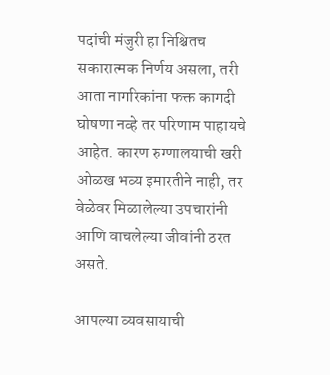पदांची मंजुरी हा निश्चितच सकारात्मक निर्णय असला, तरी आता नागरिकांना फक्त कागदी घोषणा नव्हे तर परिणाम पाहायचे आहेत. कारण रुग्णालयाची खरी ओळख भव्य इमारतीने नाही, तर वेळेवर मिळालेल्या उपचारांनी आणि वाचलेल्या जीवांनी ठरत असते.

आपल्या व्यवसायाची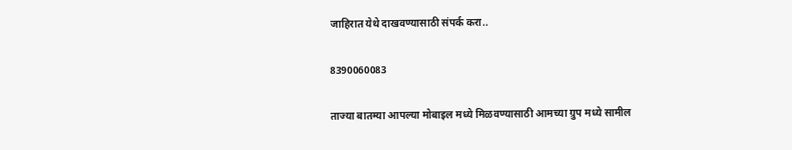जाहिरात येथे दाखवण्यासाठी संपर्क करा..

8390060083

ताज्या बातम्या आपल्या मोबाइल मध्ये मिळवण्यासाठी आमच्या ग्रुप मध्ये सामील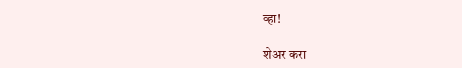व्हा!

शेअर करा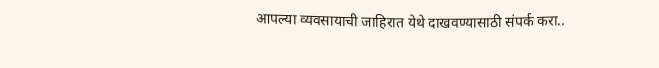आपल्या व्यवसायाची जाहिरात येथे दाखवण्यासाठी संपर्क करा..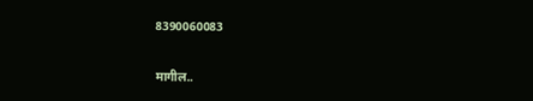8390060083

मागील..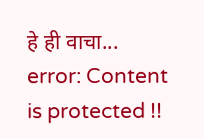हे ही वाचा...
error: Content is protected !!